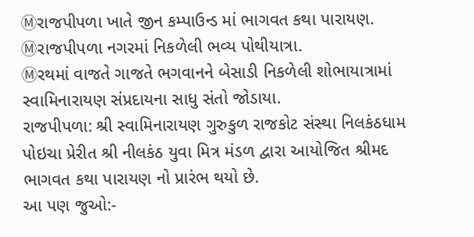Ⓜરાજપીપળા ખાતે જીન કમ્પાઉન્ડ માં ભાગવત કથા પારાયણ.
Ⓜરાજપીપળા નગરમાં નિકળેલી ભવ્ય પોથીયાત્રા.
Ⓜરથમાં વાજતે ગાજતે ભગવાનને બેસાડી નિકળેલી શોભાયાત્રામાં સ્વામિનારાયણ સંપ્રદાયના સાધુ સંતો જોડાયા.
રાજપીપળા: શ્રી સ્વામિનારાયણ ગુરુકુળ રાજકોટ સંસ્થા નિલકંઠધામ પોઇચા પ્રેરીત શ્રી નીલકંઠ યુવા મિત્ર મંડળ દ્વારા આયોજિત શ્રીમદ ભાગવત કથા પારાયણ નો પ્રારંભ થયો છે.
આ પણ જુઓ:-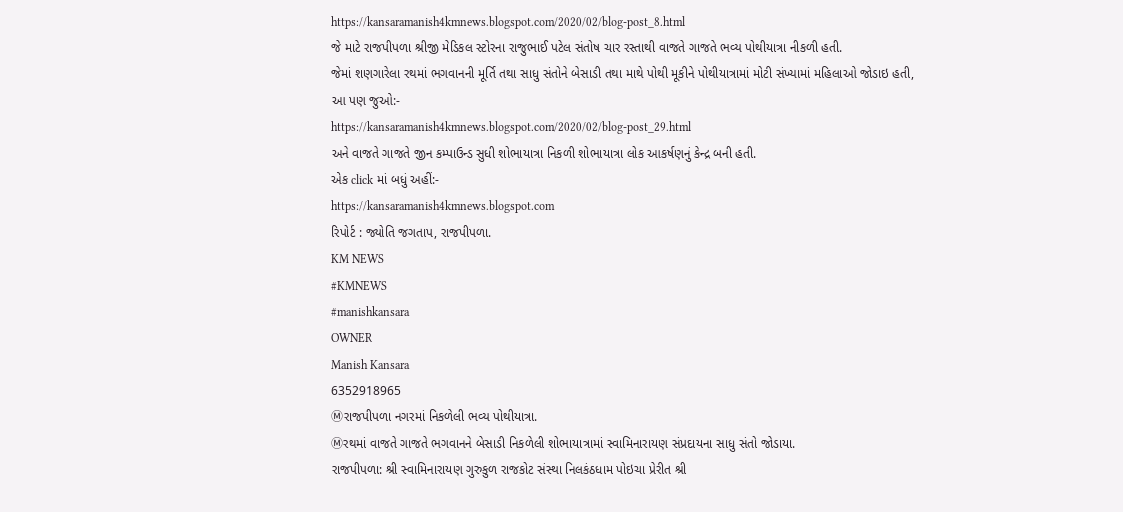https://kansaramanish4kmnews.blogspot.com/2020/02/blog-post_8.html
જે માટે રાજપીપળા શ્રીજી મેડિકલ સ્ટોરના રાજુભાઈ પટેલ સંતોષ ચાર રસ્તાથી વાજતે ગાજતે ભવ્ય પોથીયાત્રા નીકળી હતી.
જેમાં શણગારેલા રથમાં ભગવાનની મૂર્તિ તથા સાધુ સંતોને બેસાડી તથા માથે પોથી મૂકીને પોથીયાત્રામાં મોટી સંખ્યામાં મહિલાઓ જોડાઇ હતી,
આ પણ જુઓ:-
https://kansaramanish4kmnews.blogspot.com/2020/02/blog-post_29.html
અને વાજતે ગાજતે જીન કમ્પાઉન્ડ સુધી શોભાયાત્રા નિકળી શોભાયાત્રા લોક આકર્ષણનું કેન્દ્ર બની હતી.
એક click માં બધું અહીં:-
https://kansaramanish4kmnews.blogspot.com
રિપોર્ટ : જ્યોતિ જગતાપ, રાજપીપળા.
KM NEWS
#KMNEWS
#manishkansara
OWNER
Manish Kansara
6352918965
Ⓜરાજપીપળા નગરમાં નિકળેલી ભવ્ય પોથીયાત્રા.
Ⓜરથમાં વાજતે ગાજતે ભગવાનને બેસાડી નિકળેલી શોભાયાત્રામાં સ્વામિનારાયણ સંપ્રદાયના સાધુ સંતો જોડાયા.
રાજપીપળા: શ્રી સ્વામિનારાયણ ગુરુકુળ રાજકોટ સંસ્થા નિલકંઠધામ પોઇચા પ્રેરીત શ્રી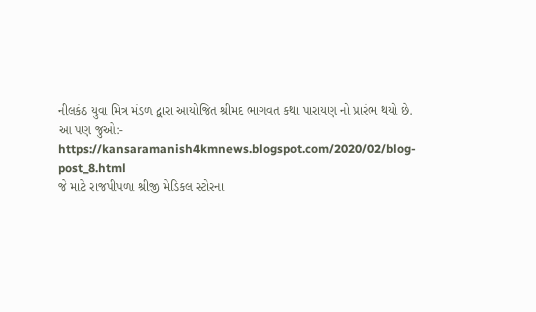નીલકંઠ યુવા મિત્ર મંડળ દ્વારા આયોજિત શ્રીમદ ભાગવત કથા પારાયણ નો પ્રારંભ થયો છે.
આ પણ જુઓ:-
https://kansaramanish4kmnews.blogspot.com/2020/02/blog-post_8.html
જે માટે રાજપીપળા શ્રીજી મેડિકલ સ્ટોરના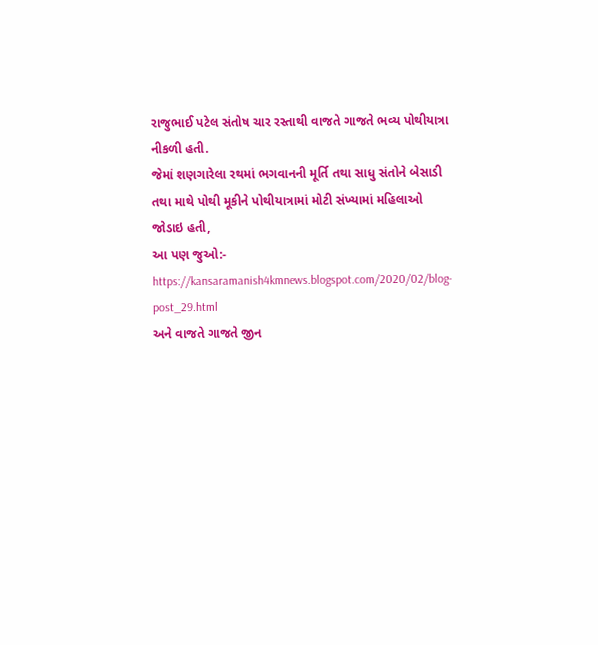રાજુભાઈ પટેલ સંતોષ ચાર રસ્તાથી વાજતે ગાજતે ભવ્ય પોથીયાત્રા નીકળી હતી.
જેમાં શણગારેલા રથમાં ભગવાનની મૂર્તિ તથા સાધુ સંતોને બેસાડી તથા માથે પોથી મૂકીને પોથીયાત્રામાં મોટી સંખ્યામાં મહિલાઓ જોડાઇ હતી,
આ પણ જુઓ:-
https://kansaramanish4kmnews.blogspot.com/2020/02/blog-post_29.html
અને વાજતે ગાજતે જીન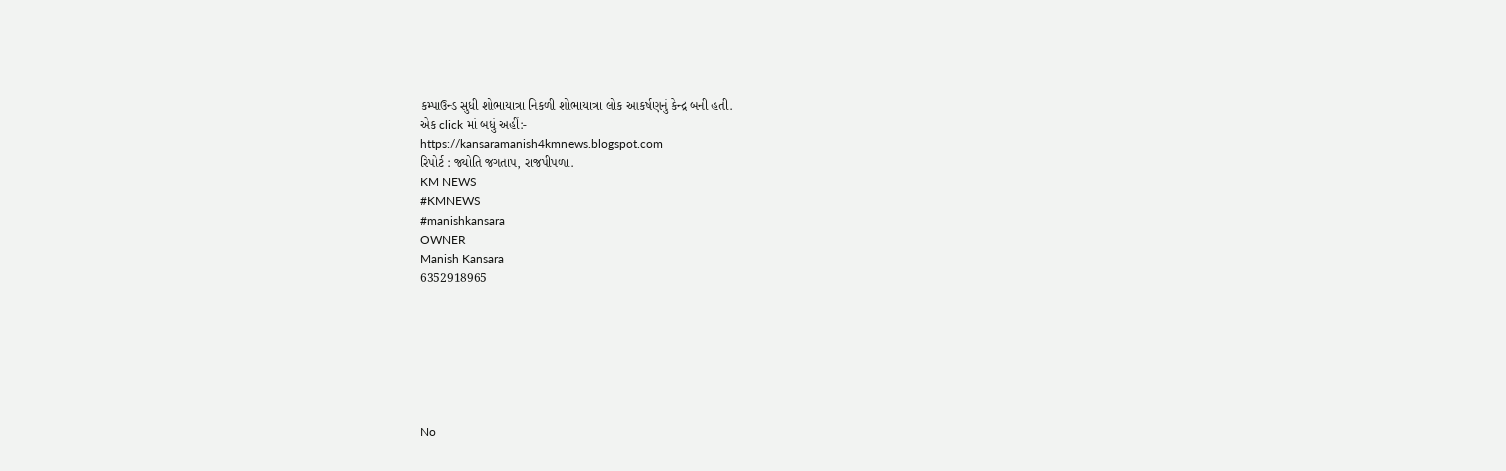કમ્પાઉન્ડ સુધી શોભાયાત્રા નિકળી શોભાયાત્રા લોક આકર્ષણનું કેન્દ્ર બની હતી.
એક click માં બધું અહીં:-
https://kansaramanish4kmnews.blogspot.com
રિપોર્ટ : જ્યોતિ જગતાપ, રાજપીપળા.
KM NEWS
#KMNEWS
#manishkansara
OWNER
Manish Kansara
6352918965







No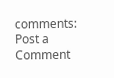comments:
Post a Comment